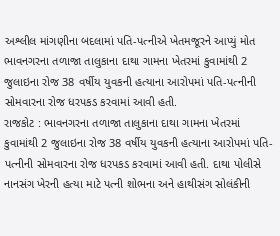અશ્લીલ માંગણીના બદલામાં પતિ-પત્નીએ ખેતમજૂરને આપ્યું મોત
ભાવનગરના તળાજા તાલુકાના દાથા ગામના ખેતરમાં કુવામાંથી 2 જુલાઇના રોજ 38 વર્ષીય યુવકની હત્યાના આરોપમાં પતિ-પત્નીની સોમવારના રોજ ધરપકડ કરવામાં આવી હતી.
રાજકોટ : ભાવનગરના તળાજા તાલુકાના દાથા ગામના ખેતરમાં કુવામાંથી 2 જુલાઇના રોજ 38 વર્ષીય યુવકની હત્યાના આરોપમાં પતિ-પત્નીની સોમવારના રોજ ધરપકડ કરવામાં આવી હતી. દાથા પોલીસે નાનસંગ ખેરની હત્યા માટે પત્ની શોભના અને હાથીસંગ સોલંકીની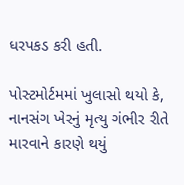ધરપકડ કરી હતી.

પોસ્ટમોર્ટમમાં ખુલાસો થયો કે, નાનસંગ ખેરનું મૃત્યુ ગંભીર રીતે મારવાને કારણે થયું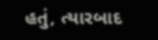હતું, ત્યારબાદ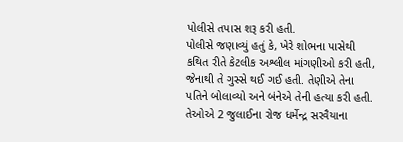પોલીસે તપાસ શરૂ કરી હતી.
પોલીસે જણાવ્યું હતું કે, ખેરે શોભના પાસેથી કથિત રીતે કેટલીક અશ્લીલ માંગણીઓ કરી હતી, જેનાથી તે ગુસ્સે થઈ ગઈ હતી. તેણીએ તેના પતિને બોલાવ્યો અને બંનેએ તેની હત્યા કરી હતી. તેઓએ 2 જુલાઈના રોજ ધર્મેન્દ્ર સરવૈયાના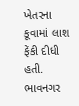ખેતરના કૂવામાં લાશ ફેંકી દીધી હતી.
ભાવનગર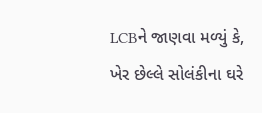LCBને જાણવા મળ્યું કે, ખેર છેલ્લે સોલંકીના ઘરે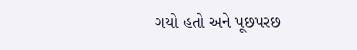ગયો હતો અને પૂછપરછ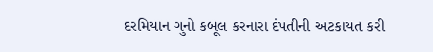દરમિયાન ગુનો કબૂલ કરનારા દંપતીની અટકાયત કરી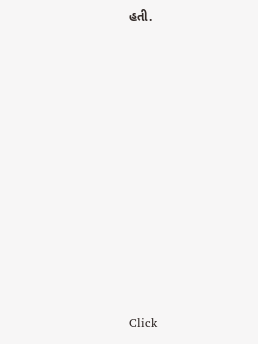હતી.












Click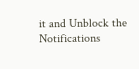it and Unblock the Notifications